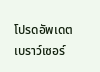โปรดอัพเดตเบราว์เซอร์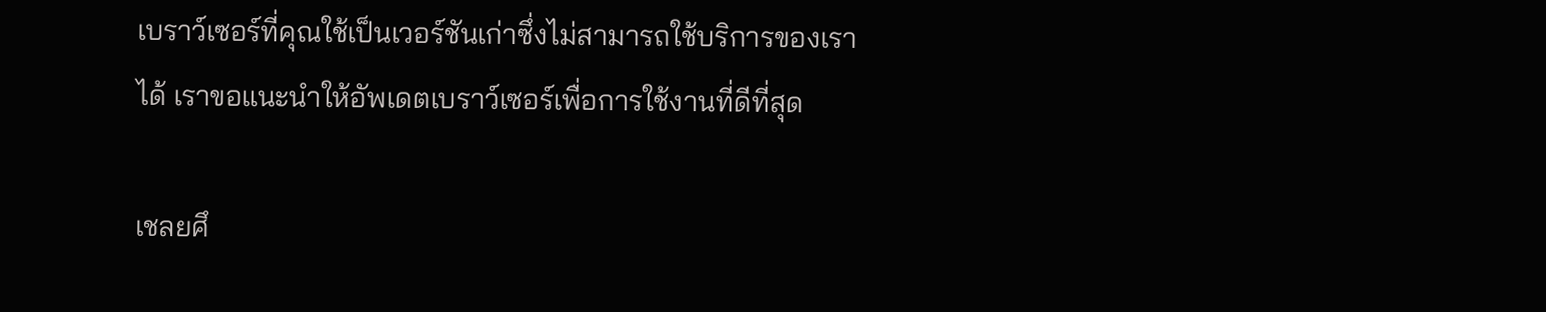เบราว์เซอร์ที่คุณใช้เป็นเวอร์ชันเก่าซึ่งไม่สามารถใช้บริการของเราได้ เราขอแนะนำให้อัพเดตเบราว์เซอร์เพื่อการใช้งานที่ดีที่สุด

เชลยศึ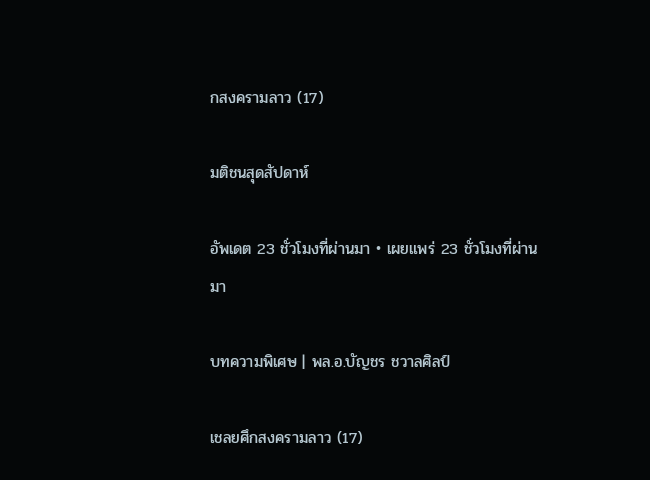กสงครามลาว (17)

มติชนสุดสัปดาห์

อัพเดต 23 ชั่วโมงที่ผ่านมา • เผยแพร่ 23 ชั่วโมงที่ผ่านมา

บทความพิเศษ | พล.อ.บัญชร ชวาลศิลป์

เชลยศึกสงครามลาว (17)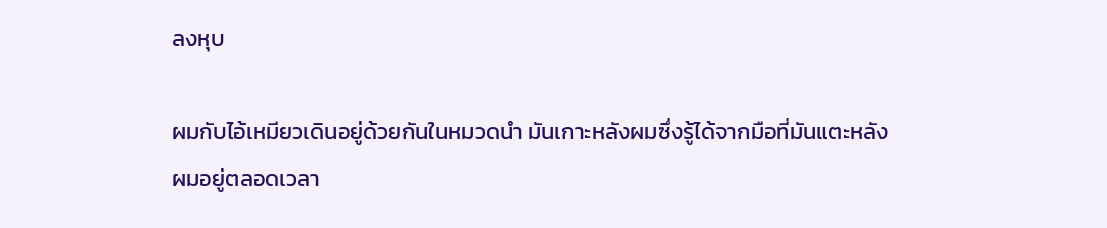ลงหุบ

ผมกับไอ้เหมียวเดินอยู่ด้วยกันในหมวดนํา มันเกาะหลังผมซึ่งรู้ได้จากมือที่มันแตะหลังผมอยู่ตลอดเวลา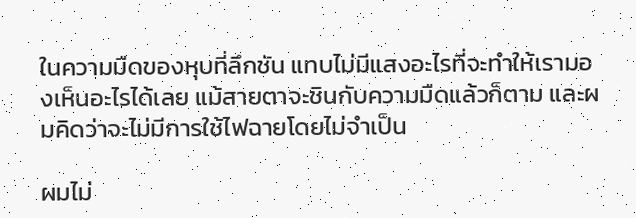ในความมืดของหุบที่ลึกชัน แทบไม่มีแสงอะไรที่จะทําให้เรามองเห็นอะไรได้เลย แม้สายตาจะชินกับความมืดแล้วก็ตาม และผมคิดว่าจะไม่มีการใช้ไฟฉายโดยไม่จําเป็น

ผมไม่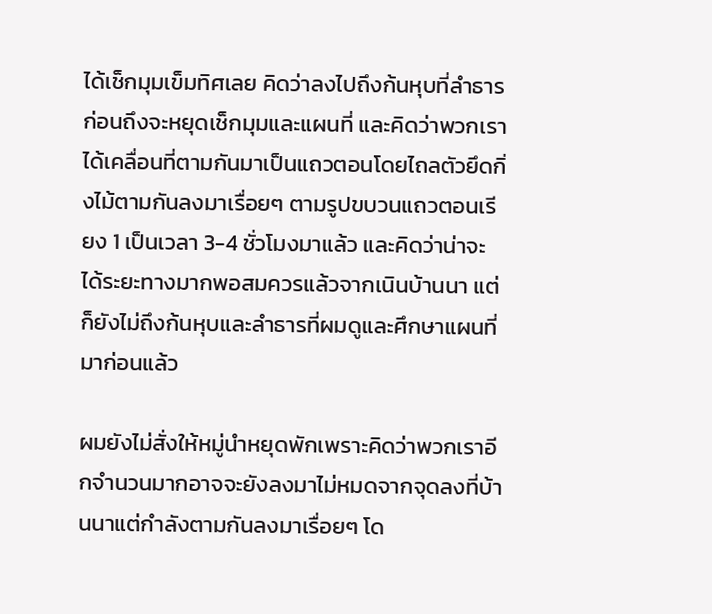ได้เช็กมุมเข็มทิศเลย คิดว่าลงไปถึงก้นหุบที่ลําธารก่อนถึงจะหยุดเช็กมุมและแผนที่ และคิดว่าพวกเราได้เคลื่อนที่ตามกันมาเป็นแถวตอนโดยไถลตัวยึดกิ่งไม้ตามกันลงมาเรื่อยๆ ตามรูปขบวนแถวตอนเรียง 1 เป็นเวลา 3-4 ชั่วโมงมาแล้ว และคิดว่าน่าจะได้ระยะทางมากพอสมควรแล้วจากเนินบ้านนา แต่ก็ยังไม่ถึงก้นหุบและลําธารที่ผมดูและศึกษาแผนที่มาก่อนแล้ว

ผมยังไม่สั่งให้หมู่นำหยุดพักเพราะคิดว่าพวกเราอีกจํานวนมากอาจจะยังลงมาไม่หมดจากจุดลงที่บ้านนาแต่กําลังตามกันลงมาเรื่อยๆ โด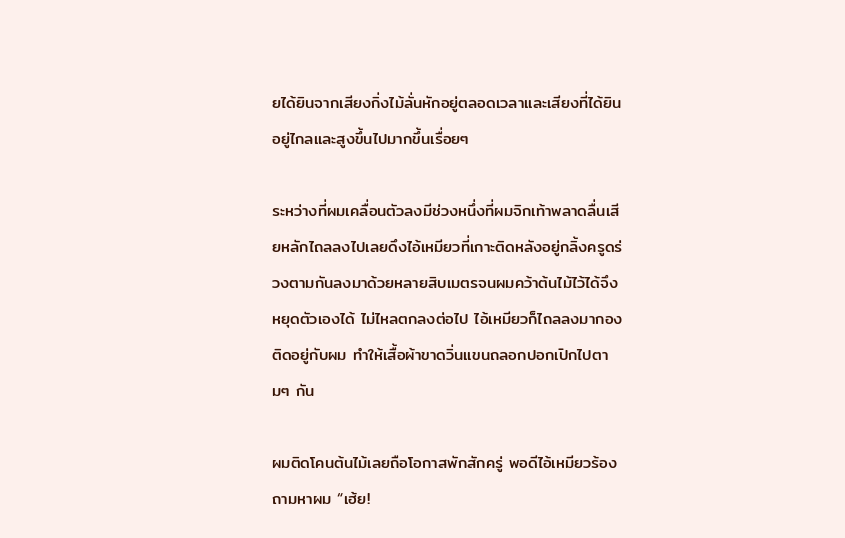ยได้ยินจากเสียงกิ่งไม้ลั่นหักอยู่ตลอดเวลาและเสียงที่ได้ยินอยู่ไกลและสูงขึ้นไปมากขึ้นเรื่อยๆ

ระหว่างที่ผมเคลื่อนตัวลงมีช่วงหนึ่งที่ผมจิกเท้าพลาดลื่นเสียหลักไถลลงไปเลยดึงไอ้เหมียวที่เกาะติดหลังอยู่กลิ้งครูดร่วงตามกันลงมาด้วยหลายสิบเมตรจนผมคว้าต้นไม้ไว้ได้จึงหยุดตัวเองได้ ไม่ไหลตกลงต่อไป ไอ้เหมียวก็ไถลลงมากองติดอยู่กับผม ทําให้เสื้อผ้าขาดวิ่นแขนถลอกปอกเปิกไปตามๆ กัน

ผมติดโคนต้นไม้เลยถือโอกาสพักสักครู่ พอดีไอ้เหมียวร้องถามหาผม “เฮ้ย!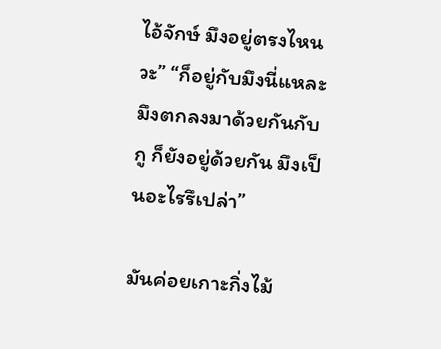ไอ้จักษ์ มึงอยู่ตรงไหนวะ” “ก็อยู่กับมึงนี่แหละ มึงตกลงมาด้วยกันกับกู ก็ยังอยู่ด้วยกัน มึงเป็นอะไรรึเปล่า”

มันค่อยเกาะกิ่งไม้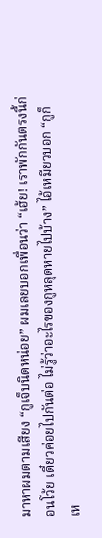มาหาผมตามเสียง “กูเจ็บนิดหน่อย” ผมเลยบอกเพื่อนว่า “เฮ้ย! เราพักกันตรงนี้ก่อนโว้ย เดี๋ยวค่อยไปกันต่อ ไม่รู้ว่าอะไรของกูหลุดหายไปบ้าง” ไอ้เหมียวบอก “กูก็เห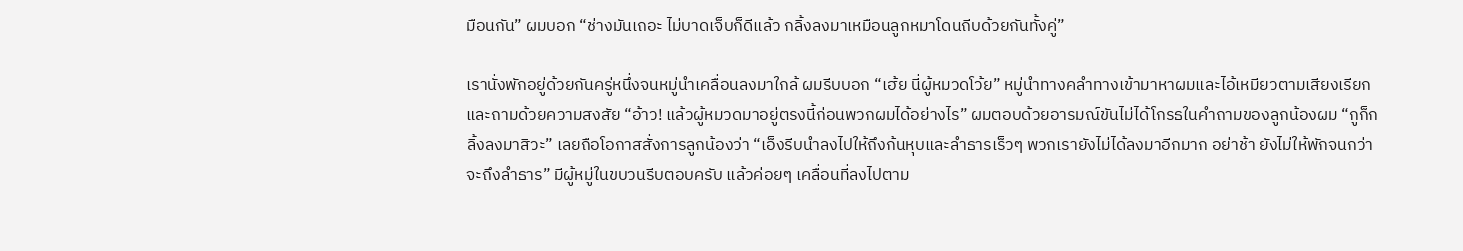มือนกัน” ผมบอก “ช่างมันเถอะ ไม่บาดเจ็บก็ดีแล้ว กลิ้งลงมาเหมือนลูกหมาโดนถีบด้วยกันทั้งคู่”

เรานั่งพักอยู่ด้วยกันครู่หนึ่งจนหมู่นําเคลื่อนลงมาใกล้ ผมรีบบอก “เฮ้ย นี่ผู้หมวดโว้ย” หมู่นําทางคลําทางเข้ามาหาผมและไอ้เหมียวตามเสียงเรียกและถามด้วยความสงสัย “อ้าว! แล้วผู้หมวดมาอยู่ตรงนี้ก่อนพวกผมได้อย่างไร” ผมตอบด้วยอารมณ์ขันไม่ได้โกรธในคําถามของลูกน้องผม “กูก็กลิ้งลงมาสิวะ” เลยถือโอกาสสั่งการลูกน้องว่า “เอ็งรีบนําลงไปให้ถึงก้นหุบและลําธารเร็วๆ พวกเรายังไม่ได้ลงมาอีกมาก อย่าช้า ยังไม่ให้พักจนกว่าจะถึงลําธาร” มีผู้หมู่ในขบวนรีบตอบครับ แล้วค่อยๆ เคลื่อนที่ลงไปตาม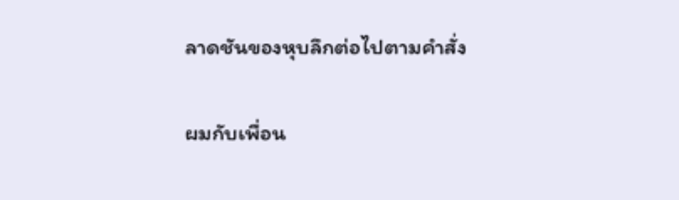ลาดชันของหุบลึกต่อไปตามคําสั่ง

ผมกับเพื่อน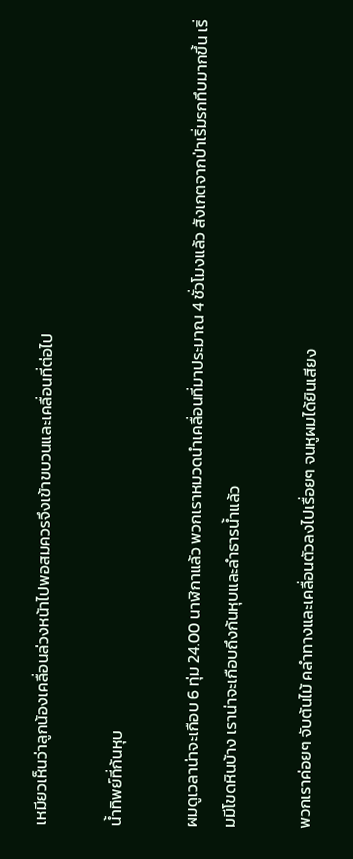เหมียวเห็นว่าลูกน้องเคลื่อนล่วงหน้าไปพอสมควรจึงเข้าขบวนและเคลื่อนที่ต่อไป

น้ำทิพย์ที่ก้นหุบ

ผมดูเวลาน่าจะเกือบ 6 ทุ่ม 24.00 นาฬิกาแล้ว พวกเราหมวดนําเคลื่อนที่มาประมาณ 4 ชั่วโมงแล้ว สังเกตจากป่าเริ่มรกทึบมากขึ้น เริ่มมีโขดหินบ้าง เราน่าจะเกือบถึงก้นหุบและลําธารน้ำแล้ว

พวกเราค่อยๆ จับต้นไม้ คลําทางและเคลื่อนตัวลงไปเรื่อยๆ จนหูผมได้ยินเสียง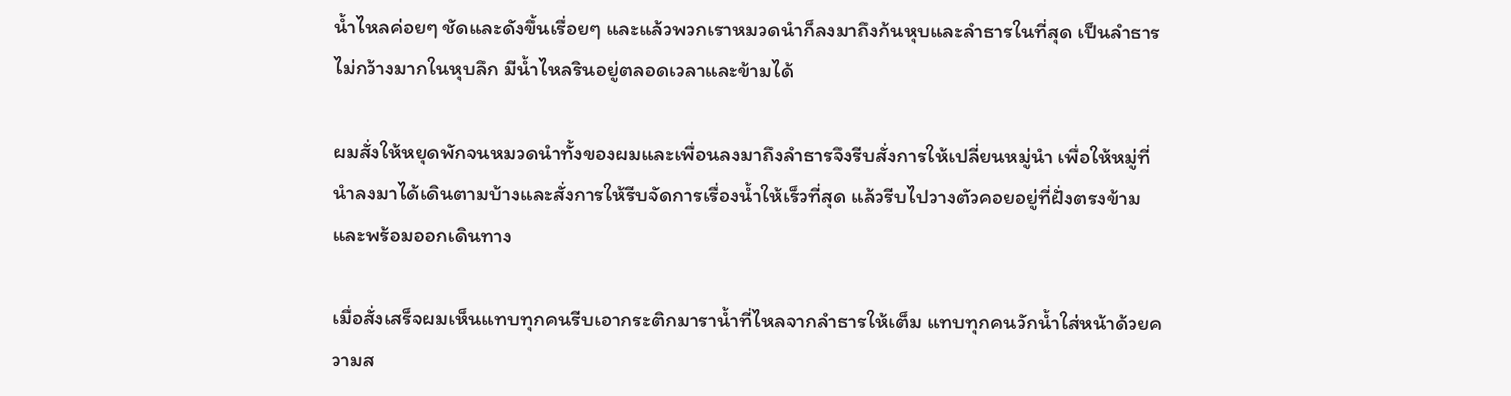น้ำไหลค่อยๆ ชัดและดังขึ้นเรื่อยๆ และแล้วพวกเราหมวดนําก็ลงมาถึงก้นหุบและลําธารในที่สุด เป็นลําธารไม่กว้างมากในหุบลึก มีน้ำไหลรินอยู่ตลอดเวลาและข้ามได้

ผมสั่งให้หยุดพักจนหมวดนําทั้งของผมและเพื่อนลงมาถึงลําธารจึงรีบสั่งการให้เปลี่ยนหมู่นำ เพื่อให้หมู่ที่นําลงมาได้เดินตามบ้างและสั่งการให้รีบจัดการเรื่องน้ำให้เร็วที่สุด แล้วรีบไปวางตัวคอยอยู่ที่ฝั่งตรงข้ามและพร้อมออกเดินทาง

เมื่อสั่งเสร็จผมเห็นแทบทุกคนรีบเอากระติกมาราน้ำที่ไหลจากลําธารให้เต็ม แทบทุกคนวักน้ำใส่หน้าด้วยความส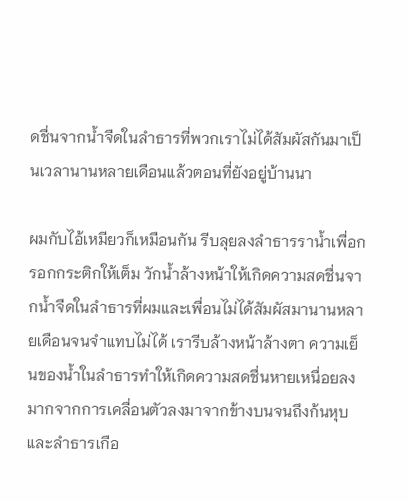ดชื่นจากน้ำจืดในลําธารที่พวกเราไม่ได้สัมผัสกันมาเป็นเวลานานหลายเดือนแล้วตอนที่ยังอยู่บ้านนา

ผมกับไอ้เหมียวก็เหมือนกัน รีบลุยลงลําธารราน้ำเพื่อกรอกกระติกให้เต็ม วักน้ำล้างหน้าให้เกิดความสดชื่นจากน้ำจืดในลําธารที่ผมและเพื่อนไม่ได้สัมผัสมานานหลายเดือนจนจําแทบไม่ได้ เรารีบล้างหน้าล้างตา ความเย็นของน้ำในลําธารทําให้เกิดความสดชื่นหายเหนื่อยลงมากจากการเคลื่อนตัวลงมาจากข้างบนจนถึงก้นหุบและลําธารเกือ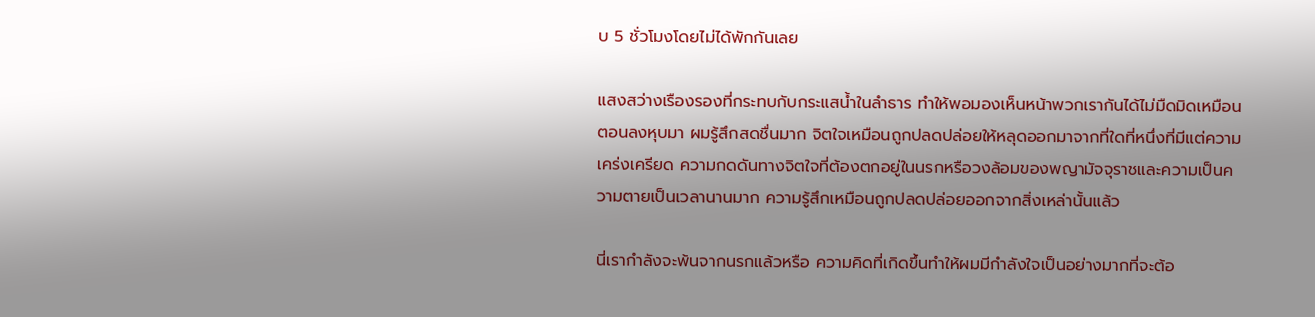บ 5 ชั่วโมงโดยไม่ได้พักกันเลย

แสงสว่างเรืองรองที่กระทบกับกระแสน้ำในลําธาร ทําให้พอมองเห็นหน้าพวกเรากันได้ไม่มืดมิดเหมือนตอนลงหุบมา ผมรู้สึกสดชื่นมาก จิตใจเหมือนถูกปลดปล่อยให้หลุดออกมาจากที่ใดที่หนึ่งที่มีแต่ความเคร่งเครียด ความกดดันทางจิตใจที่ต้องตกอยู่ในนรกหรือวงล้อมของพญามัจจุราชและความเป็นความตายเป็นเวลานานมาก ความรู้สึกเหมือนถูกปลดปล่อยออกจากสิ่งเหล่านั้นแล้ว

นี่เรากําลังจะพ้นจากนรกแล้วหรือ ความคิดที่เกิดขึ้นทําให้ผมมีกําลังใจเป็นอย่างมากที่จะต้อ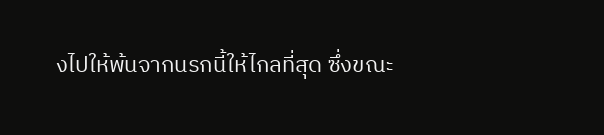งไปให้พ้นจากนรกนี้ให้ไกลที่สุด ซึ่งขณะ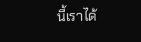นี้เราได้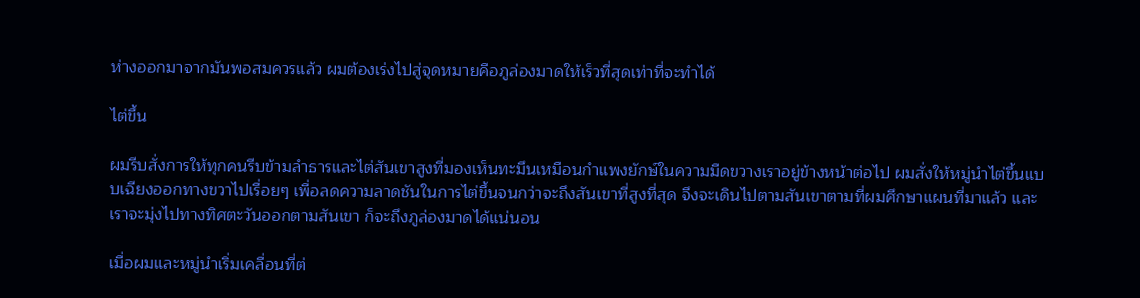ห่างออกมาจากมันพอสมควรแล้ว ผมต้องเร่งไปสู่จุดหมายคือภูล่องมาดให้เร็วที่สุดเท่าที่จะทําได้

ไต่ขึ้น

ผมรีบสั่งการให้ทุกคนรีบข้ามลําธารและไต่สันเขาสูงที่มองเห็นทะมึนเหมือนกําแพงยักษ์ในความมืดขวางเราอยู่ข้างหน้าต่อไป ผมสั่งให้หมู่นําไต่ขึ้นแบบเฉียงออกทางขวาไปเรื่อยๆ เพื่อลดความลาดชันในการไต่ขึ้นจนกว่าจะถึงสันเขาที่สูงที่สุด จึงจะเดินไปตามสันเขาตามที่ผมศึกษาแผนที่มาแล้ว และเราจะมุ่งไปทางทิศตะวันออกตามสันเขา ก็จะถึงภูล่องมาดได้แน่นอน

เมื่อผมและหมู่นําเริ่มเคลื่อนที่ต่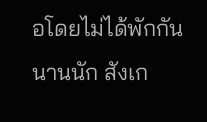อโดยไม่ได้พักกันนานนัก สังเก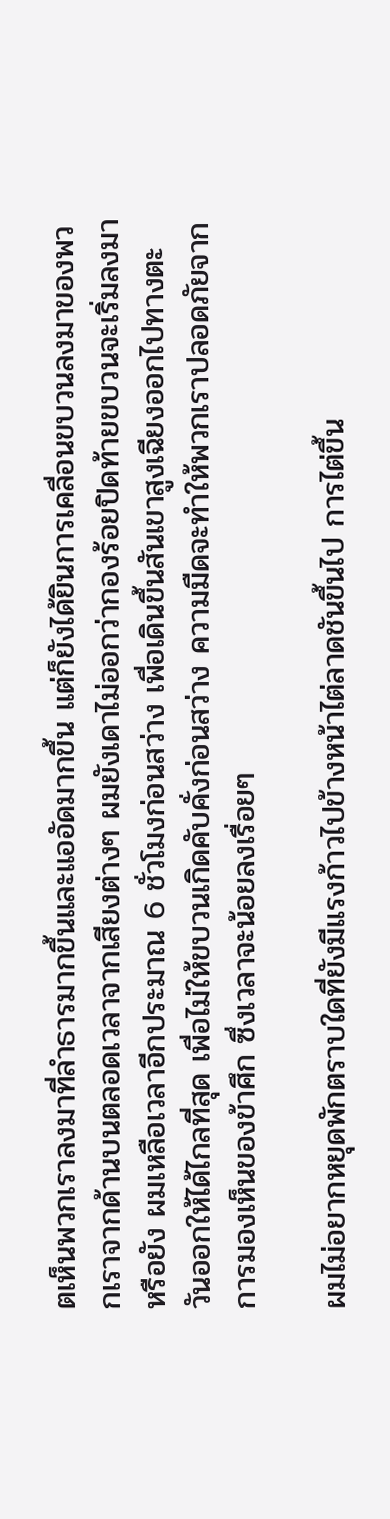ตเห็นพวกเราลงมาที่ลําธารมากขึ้นและแออัดมากขึ้น แต่ก็ยังได้ยินการเคลื่อนขบวนลงมาของพวกเราจากด้านบนตลอดเวลาจากเสียงต่างๆ ผมยังเดาไม่ออกว่ากองร้อยปิดท้ายขบวนจะเริ่มลงมาหรือยัง ผมเหลือเวลาอีกประมาณ 6 ชั่วโมงก่อนสว่าง เพื่อเดินขึ้นสันเขาสูงเฉียงออกไปทางตะวันออกให้ได้ไกลที่สุด เพื่อไม่ให้ขบวนเกิดคับคั่งก่อนสว่าง ความมืดจะทําให้พวกเราปลอดภัยจากการมองเห็นของข้าศึก ซึ่งเวลาจะน้อยลงเรื่อยๆ

ผมไม่อยากหยุดพักตราบใดที่ยังมีแรงก้าวไปข้างหน้าไต่ลาดชันขึ้นไป การไต่ขึ้น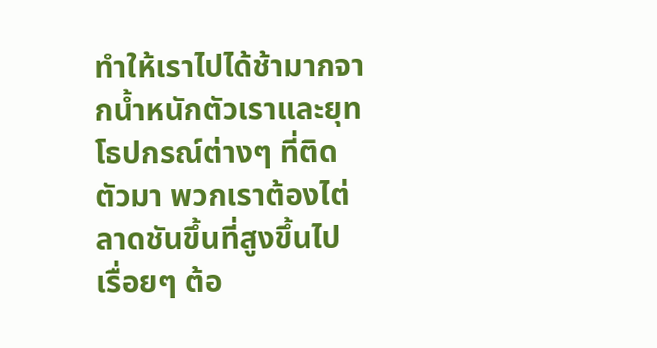ทําให้เราไปได้ช้ามากจากน้ำหนักตัวเราและยุทโธปกรณ์ต่างๆ ที่ติดตัวมา พวกเราต้องไต่ลาดชันขึ้นที่สูงขึ้นไปเรื่อยๆ ต้อ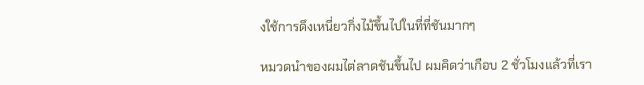งใช้การดึงเหนี่ยวกิ่งไม้ขึ้นไปในที่ที่ชันมากๆ

หมวดนําของผมไต่ลาดชันขึ้นไป ผมคิดว่าเกือบ 2 ชั่วโมงแล้วที่เรา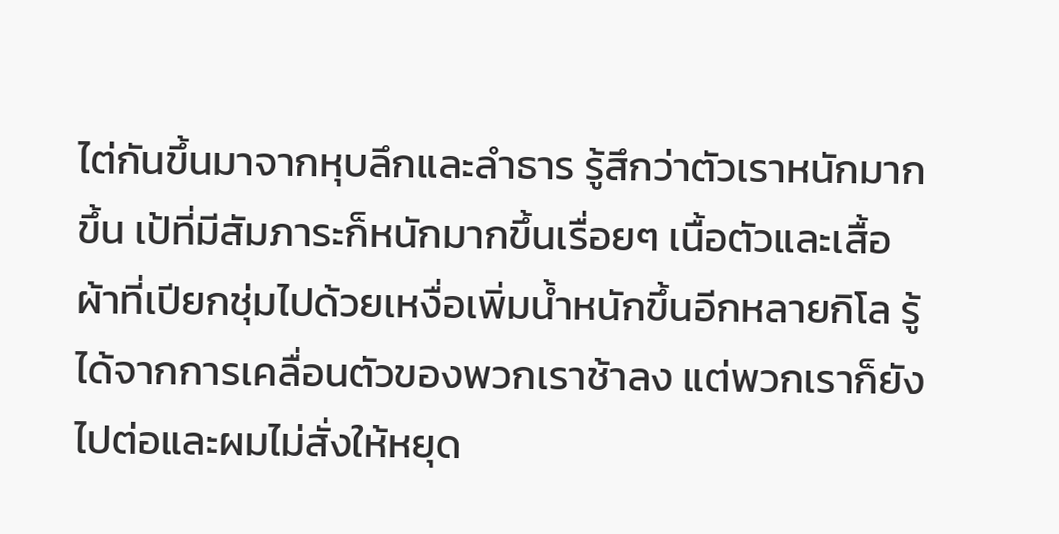ไต่กันขึ้นมาจากหุบลึกและลําธาร รู้สึกว่าตัวเราหนักมากขึ้น เป้ที่มีสัมภาระก็หนักมากขึ้นเรื่อยๆ เนื้อตัวและเสื้อผ้าที่เปียกชุ่มไปด้วยเหงื่อเพิ่มน้ำหนักขึ้นอีกหลายกิโล รู้ได้จากการเคลื่อนตัวของพวกเราช้าลง แต่พวกเราก็ยังไปต่อและผมไม่สั่งให้หยุด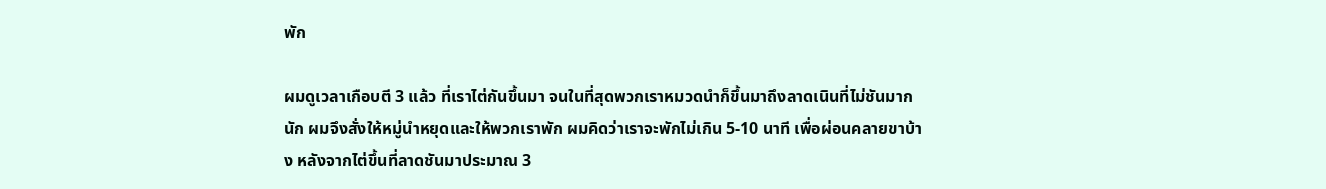พัก

ผมดูเวลาเกือบตี 3 แล้ว ที่เราไต่กันขึ้นมา จนในที่สุดพวกเราหมวดนําก็ขึ้นมาถึงลาดเนินที่ไม่ชันมากนัก ผมจึงสั่งให้หมู่นำหยุดและให้พวกเราพัก ผมคิดว่าเราจะพักไม่เกิน 5-10 นาที เพื่อผ่อนคลายขาบ้าง หลังจากไต่ขึ้นที่ลาดชันมาประมาณ 3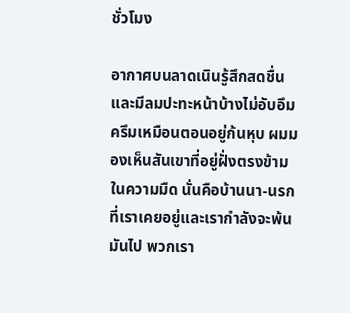ชั่วโมง

อากาศบนลาดเนินรู้สึกสดชื่นและมีลมปะทะหน้าบ้างไม่อับอึมครึมเหมือนตอนอยู่ก้นหุบ ผมมองเห็นสันเขาที่อยู่ฝั่งตรงข้ามในความมืด นั่นคือบ้านนา-นรกที่เราเคยอยู่และเรากําลังจะพ้นมันไป พวกเรา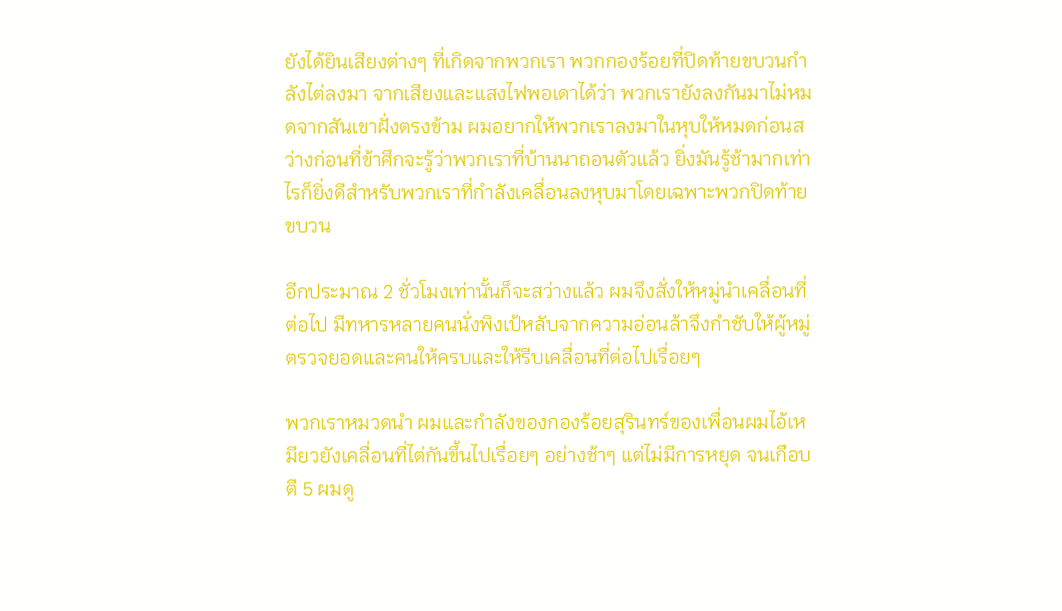ยังได้ยินเสียงต่างๆ ที่เกิดจากพวกเรา พวกกองร้อยที่ปิดท้ายขบวนกําลังไต่ลงมา จากเสียงและแสงไฟพอเดาได้ว่า พวกเรายังลงกันมาไม่หมดจากสันเขาฝั่งตรงข้าม ผมอยากให้พวกเราลงมาในหุบให้หมดก่อนสว่างก่อนที่ข้าศึกจะรู้ว่าพวกเราที่บ้านนาถอนตัวแล้ว ยิ่งมันรู้ช้ามากเท่าไรก็ยิ่งดีสําหรับพวกเราที่กําลังเคลื่อนลงหุบมาโดยเฉพาะพวกปิดท้ายขบวน

อีกประมาณ 2 ชั่วโมงเท่านั้นก็จะสว่างแล้ว ผมจึงสั่งให้หมู่นําเคลื่อนที่ต่อไป มีทหารหลายคนนั่งพิงเป้หลับจากความอ่อนล้าจึงกําชับให้ผู้หมู่ตรวจยอดและคนให้ครบและให้รีบเคลื่อนที่ต่อไปเรื่อยๆ

พวกเราหมวดนํา ผมและกําลังของกองร้อยสุรินทร์ของเพื่อนผมไอ้เหมียวยังเคลื่อนที่ไต่กันขึ้นไปเรื่อยๆ อย่างช้าๆ แต่ไม่มีการหยุด จนเกือบตี 5 ผมดู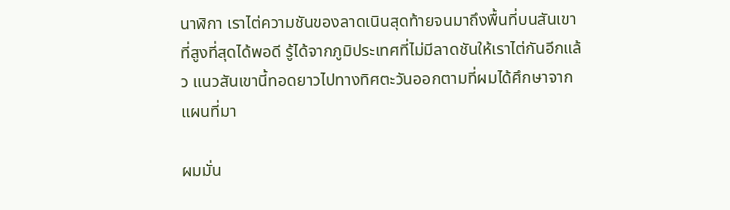นาฬิกา เราไต่ความชันของลาดเนินสุดท้ายจนมาถึงพื้นที่บนสันเขาที่สูงที่สุดได้พอดี รู้ได้จากภูมิประเทศที่ไม่มีลาดชันให้เราไต่กันอีกแล้ว แนวสันเขานี้ทอดยาวไปทางทิศตะวันออกตามที่ผมได้ศึกษาจากแผนที่มา

ผมมั่น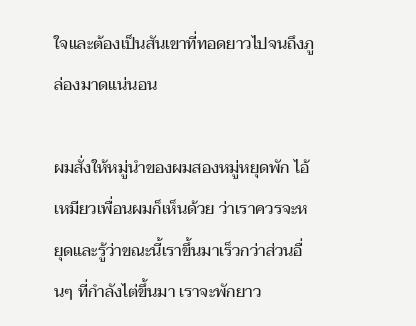ใจและต้องเป็นสันเขาที่ทอดยาวไปจนถึงภูล่องมาดแน่นอน

ผมสั่งให้หมู่นําของผมสองหมู่หยุดพัก ไอ้เหมียวเพื่อนผมก็เห็นด้วย ว่าเราควรจะหยุดและรู้ว่าขณะนี้เราขึ้นมาเร็วกว่าส่วนอื่นๆ ที่กําลังไต่ขึ้นมา เราจะพักยาว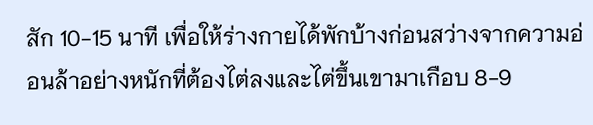สัก 10-15 นาที เพื่อให้ร่างกายได้พักบ้างก่อนสว่างจากความอ่อนล้าอย่างหนักที่ต้องไต่ลงและไต่ขึ้นเขามาเกือบ 8-9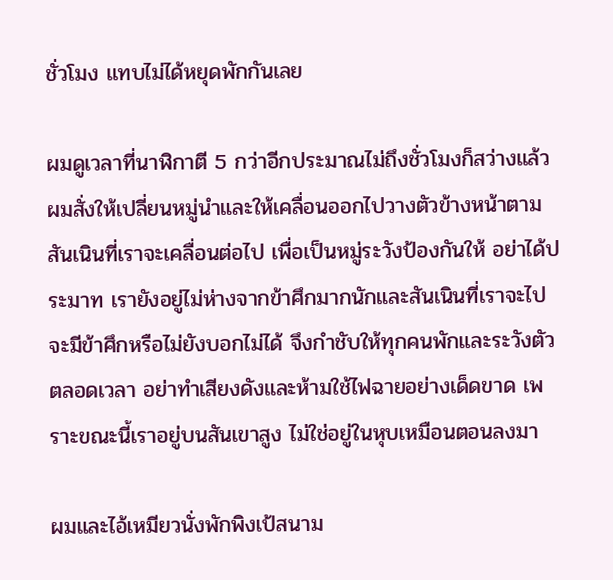ชั่วโมง แทบไม่ได้หยุดพักกันเลย

ผมดูเวลาที่นาฬิกาตี 5 กว่าอีกประมาณไม่ถึงชั่วโมงก็สว่างแล้ว ผมสั่งให้เปลี่ยนหมู่นําและให้เคลื่อนออกไปวางตัวข้างหน้าตามสันเนินที่เราจะเคลื่อนต่อไป เพื่อเป็นหมู่ระวังป้องกันให้ อย่าได้ประมาท เรายังอยู่ไม่ห่างจากข้าศึกมากนักและสันเนินที่เราจะไปจะมีข้าศึกหรือไม่ยังบอกไม่ได้ จึงกําชับให้ทุกคนพักและระวังตัวตลอดเวลา อย่าทําเสียงดังและห้ามใช้ไฟฉายอย่างเด็ดขาด เพราะขณะนี้เราอยู่บนสันเขาสูง ไม่ใช่อยู่ในหุบเหมือนตอนลงมา

ผมและไอ้เหมียวนั่งพักพิงเป้สนาม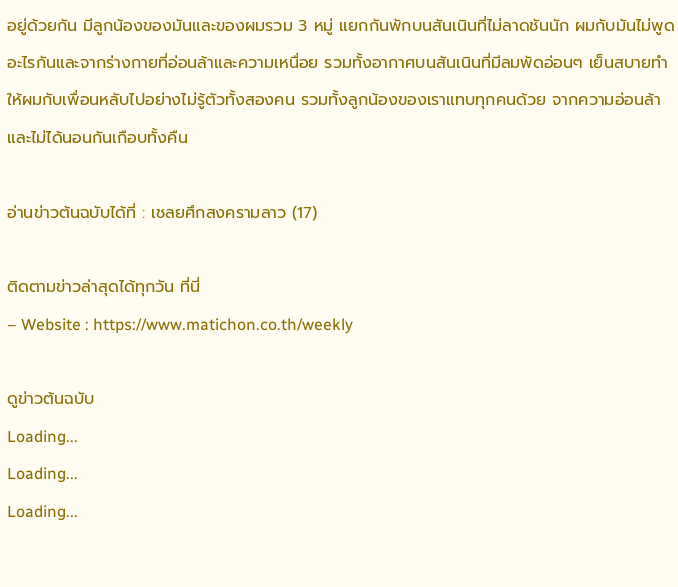อยู่ด้วยกัน มีลูกน้องของมันและของผมรวม 3 หมู่ แยกกันพักบนสันเนินที่ไม่ลาดชันนัก ผมกับมันไม่พูดอะไรกันและจากร่างกายที่อ่อนล้าและความเหนื่อย รวมทั้งอากาศบนสันเนินที่มีลมพัดอ่อนๆ เย็นสบายทําให้ผมกับเพื่อนหลับไปอย่างไม่รู้ตัวทั้งสองคน รวมทั้งลูกน้องของเราแทบทุกคนด้วย จากความอ่อนล้าและไม่ได้นอนกันเกือบทั้งคืน

อ่านข่าวต้นฉบับได้ที่ : เชลยศึกสงครามลาว (17)

ติดตามข่าวล่าสุดได้ทุกวัน ที่นี่
– Website : https://www.matichon.co.th/weekly

ดูข่าวต้นฉบับ
Loading...
Loading...
Loading...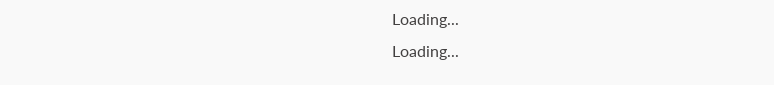Loading...
Loading...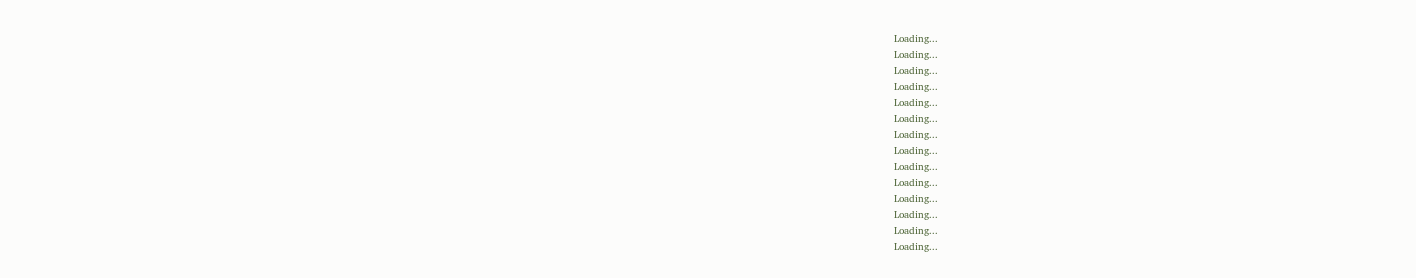Loading...
Loading...
Loading...
Loading...
Loading...
Loading...
Loading...
Loading...
Loading...
Loading...
Loading...
Loading...
Loading...
Loading...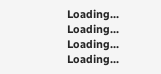Loading...
Loading...
Loading...
Loading...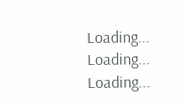Loading...
Loading...
Loading...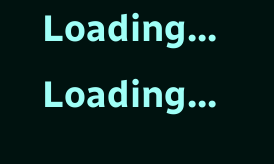Loading...
Loading...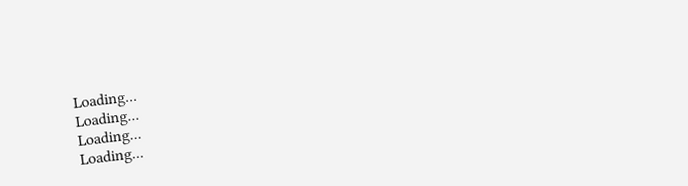Loading...
Loading...
Loading...
Loading...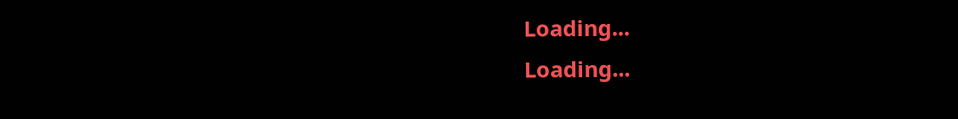Loading...
Loading...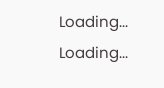Loading...
Loading...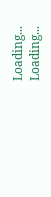Loading...
Loading...